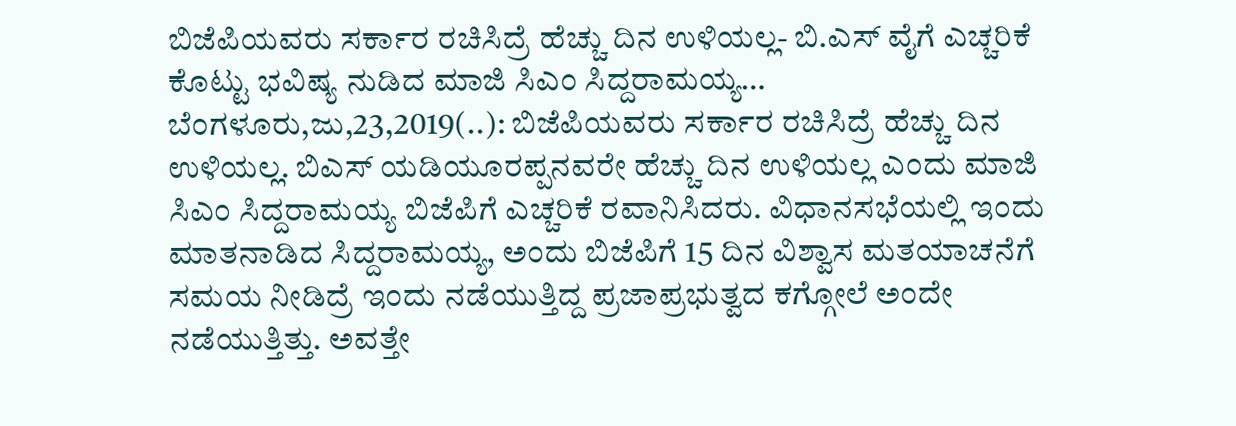ಬಿಜೆಪಿಯವರು ಸರ್ಕಾರ ರಚಿಸಿದ್ರೆ ಹೆಚ್ಚು ದಿನ ಉಳಿಯಲ್ಲ- ಬಿ.ಎಸ್ ವೈಗೆ ಎಚ್ಚರಿಕೆ ಕೊಟ್ಟು ಭವಿಷ್ಯ ನುಡಿದ ಮಾಜಿ ಸಿಎಂ ಸಿದ್ದರಾಮಯ್ಯ… ಬೆಂಗಳೂರು,ಜು,23,2019(..): ಬಿಜೆಪಿಯವರು ಸರ್ಕಾರ ರಚಿಸಿದ್ರೆ ಹೆಚ್ಚು ದಿನ ಉಳಿಯಲ್ಲ. ಬಿಎಸ್ ಯಡಿಯೂರಪ್ಪನವರೇ ಹೆಚ್ಚು ದಿನ ಉಳಿಯಲ್ಲ ಎಂದು ಮಾಜಿ ಸಿಎಂ ಸಿದ್ದರಾಮಯ್ಯ ಬಿಜೆಪಿಗೆ ಎಚ್ಚರಿಕೆ ರವಾನಿಸಿದರು. ವಿಧಾನಸಭೆಯಲ್ಲಿ ಇಂದು ಮಾತನಾಡಿದ ಸಿದ್ದರಾಮಯ್ಯ, ಅಂದು ಬಿಜೆಪಿಗೆ 15 ದಿನ ವಿಶ್ವಾಸ ಮತಯಾಚನೆಗೆ ಸಮಯ ನೀಡಿದ್ರೆ ಇಂದು ನಡೆಯುತ್ತಿದ್ದ ಪ್ರಜಾಪ್ರಭುತ್ವದ ಕಗ್ಗೋಲೆ ಅಂದೇ ನಡೆಯುತ್ತಿತ್ತು. ಅವತ್ತೇ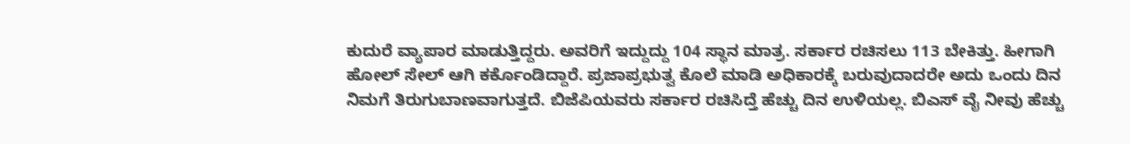ಕುದುರೆ ವ್ಯಾಪಾರ ಮಾಡುತ್ತಿದ್ದರು. ಅವರಿಗೆ ಇದ್ದುದ್ದು 104 ಸ್ಥಾನ ಮಾತ್ರ. ಸರ್ಕಾರ ರಚಿಸಲು 113 ಬೇಕಿತ್ತು. ಹೀಗಾಗಿ ಹೋಲ್ ಸೇಲ್ ಆಗಿ ಕರ್ಕೊಂಡಿದ್ದಾರೆ. ಪ್ರಜಾಪ್ರಭುತ್ವ ಕೊಲೆ ಮಾಡಿ ಅಧಿಕಾರಕ್ಕೆ ಬರುವುದಾದರೇ ಅದು ಒಂದು ದಿನ ನಿಮಗೆ ತಿರುಗುಬಾಣವಾಗುತ್ತದೆ. ಬಿಜೆಪಿಯವರು ಸರ್ಕಾರ ರಚಿಸಿದ್ತೆ ಹೆಚ್ಚು ದಿನ ಉಳಿಯಲ್ಲ. ಬಿಎಸ್ ವೈ ನೀವು ಹೆಚ್ಚು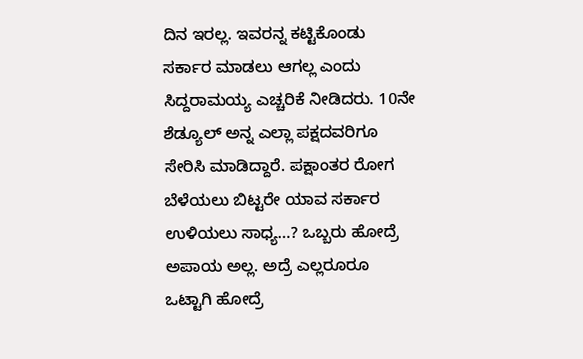ದಿನ ಇರಲ್ಲ. ಇವರನ್ನ ಕಟ್ಟಿಕೊಂಡು ಸರ್ಕಾರ ಮಾಡಲು ಆಗಲ್ಲ ಎಂದು ಸಿದ್ದರಾಮಯ್ಯ ಎಚ್ಚರಿಕೆ ನೀಡಿದರು. 10ನೇ ಶೆಡ್ಯೂಲ್ ಅನ್ನ ಎಲ್ಲಾ ಪಕ್ಷದವರಿಗೂ ಸೇರಿಸಿ ಮಾಡಿದ್ದಾರೆ. ಪಕ್ಷಾಂತರ ರೋಗ ಬೆಳೆಯಲು ಬಿಟ್ಟರೇ ಯಾವ ಸರ್ಕಾರ ಉಳಿಯಲು ಸಾಧ್ಯ…? ಒಬ್ಬರು ಹೋದ್ರೆ ಅಪಾಯ ಅಲ್ಲ. ಅದ್ರೆ ಎಲ್ಲರೂರೂ ಒಟ್ಟಾಗಿ ಹೋದ್ರೆ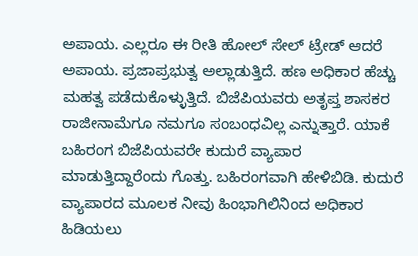ಅಪಾಯ. ಎಲ್ಲರೂ ಈ ರೀತಿ ಹೋಲ್ ಸೇಲ್ ಟ್ರೇಡ್ ಆದರೆ ಅಪಾಯ. ಪ್ರಜಾಪ್ರಭುತ್ವ ಅಲ್ಲಾಡುತ್ತಿದೆ. ಹಣ ಅಧಿಕಾರ ಹೆಚ್ಚು ಮಹತ್ವ ಪಡೆದುಕೊಳ್ಳುತ್ತಿದೆ. ಬಿಜೆಪಿಯವರು ಅತೃಪ್ತ ಶಾಸಕರ ರಾಜೀನಾಮೆಗೂ ನಮಗೂ ಸಂಬಂಧವಿಲ್ಲ ಎನ್ನುತ್ತಾರೆ. ಯಾಕೆ ಬಹಿರಂಗ ಬಿಜೆಪಿಯವರೇ ಕುದುರೆ ವ್ಯಾಪಾರ ಮಾಡುತ್ತಿದ್ದಾರೆಂದು ಗೊತ್ತು. ಬಹಿರಂಗವಾಗಿ ಹೇಳಿಬಿಡಿ. ಕುದುರೆ ವ್ಯಾಪಾರದ ಮೂಲಕ ನೀವು ಹಿಂಭಾಗಿಲಿನಿಂದ ಅಧಿಕಾರ ಹಿಡಿಯಲು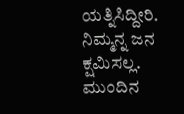ಯತ್ನಿಸಿದ್ದೀರಿ. ನಿಮ್ಮನ್ನ ಜನ ಕ್ಷಮಿಸಲ್ಲ. ಮುಂದಿನ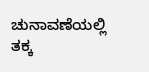ಚುನಾವಣೆಯಲ್ಲಿ ತಕ್ಕ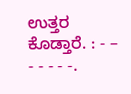ಉತ್ತರ ಕೊಡ್ತಾರೆ. : - – - - - - -.